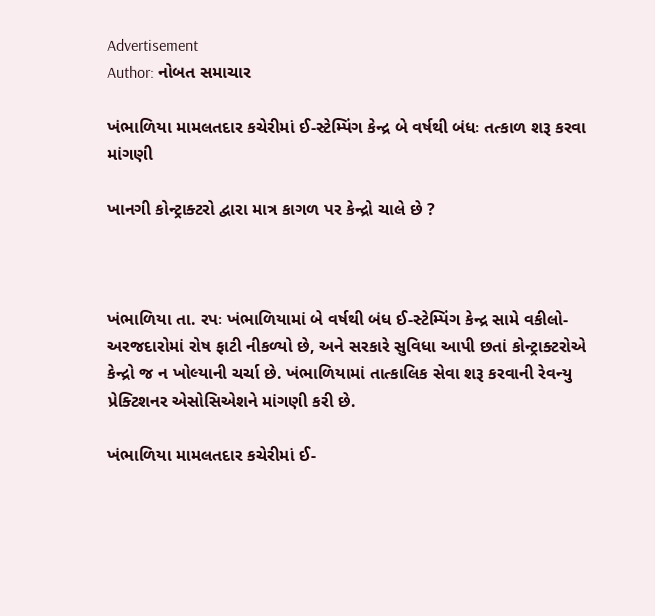Advertisement
Author: નોબત સમાચાર

ખંભાળિયા મામલતદાર કચેરીમાં ઈ-સ્ટેમ્પિંગ કેન્દ્ર બે વર્ષથી બંધઃ તત્કાળ શરૂ કરવા માંગણી

ખાનગી કોન્ટ્રાક્ટરો દ્વારા માત્ર કાગળ પર કેન્દ્રો ચાલે છે ?



ખંભાળિયા તા. રપઃ ખંભાળિયામાં બે વર્ષથી બંધ ઈ-સ્ટેમ્પિંગ કેન્દ્ર સામે વકીલો-અરજદારોમાં રોષ ફાટી નીકળ્યો છે, અને સરકારે સુવિધા આપી છતાં કોન્ટ્રાક્ટરોએ કેન્દ્રો જ ન ખોલ્યાની ચર્ચા છે. ખંભાળિયામાં તાત્કાલિક સેવા શરૂ કરવાની રેવન્યુ પ્રેક્ટિશનર એસોસિએશને માંગણી કરી છે.

ખંભાળિયા મામલતદાર કચેરીમાં ઈ-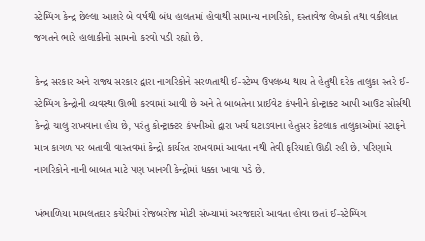સ્ટેમ્પિંગ કેન્દ્ર છેલ્લા આશરે બે વર્ષથી બંધ હાલતમાં હોવાથી સામાન્ય નાગરિકો, દસ્તાવેજ લેખકો તથા વકીલાત જગતને ભારે હાલાકીનો સામનો કરવો પડી રહ્યો છે.

કેન્દ્ર સરકાર અને રાજ્ય સરકાર દ્વારા નાગરિકોને સરળતાથી ઈ-સ્ટેમ્પ ઉપલબ્ધ થાય તે હેતુથી દરેક તાલુકા સ્તરે ઈ-સ્ટેમ્પિંગ કેન્દ્રોની વ્યવસ્થા ઊભી કરવામાં આવી છે અને તે બાબતેના પ્રાઈવેટ કંપનીને કોન્ટ્રાક્ટ આપી આઉટ સોર્સથી કેન્દ્રો ચાલુ રાખવાના હોય છે, પરંતુ કોન્ટ્રાક્ટર કંપનીઓ દ્વારા ખર્ચ ઘટાડવાના હેતુસર કેટલાક તાલુકાઓમાં સ્ટાફને માત્ર કાગળ પર બતાવી વાસ્તવમાં કેન્દ્રો કાર્યરત રાખવામાં આવતા નથી તેવી ફરિયાદો ઊઠી રહી છે. પરિણામે નાગરિકોને નાની બાબત માટે પણ ખાનગી કેન્દ્રોમાં ધક્કા ખાવા પડે છે.

ખંભાળિયા મામલતદાર કચેરીમાં રોજબરોજ મોટી સંખ્યામાં અરજદારો આવતા હોવા છતાં ઈ-સ્ટેમ્પિંગ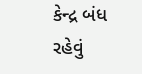કેન્દ્ર બંધ રહેવું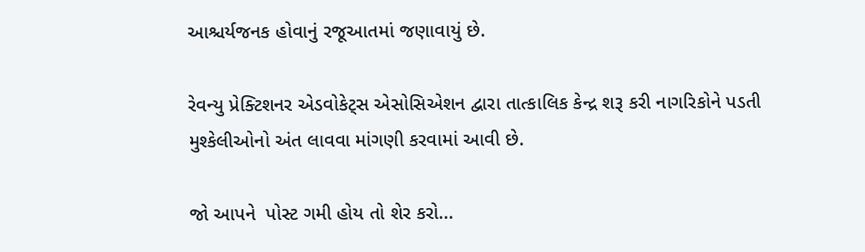આશ્ચર્યજનક હોવાનું રજૂઆતમાં જણાવાયું છે.

રેવન્યુ પ્રેક્ટિશનર એડવોકેટ્સ એસોસિએશન દ્વારા તાત્કાલિક કેન્દ્ર શરૂ કરી નાગરિકોને પડતી મુશ્કેલીઓનો અંત લાવવા માંગણી કરવામાં આવી છે.

જો આપને  પોસ્ટ ગમી હોય તો શેર કરો...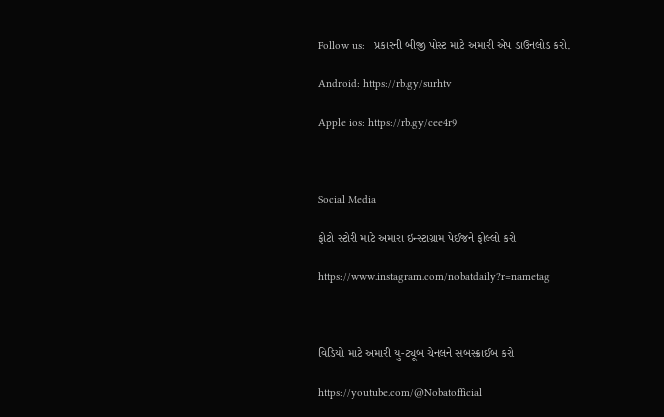Follow us:   પ્રકારની બીજી પોસ્ટ માટે અમારી એપ ડાઉનલોડ કરો.

Android: https://rb.gy/surhtv

Apple ios: https://rb.gy/cee4r9



Social Media

ફોટો સ્ટોરી માટે અમારા ઇન્સ્ટાગ્રામ પેઈજને ફોલ્લો કરો

https://www.instagram.com/nobatdaily?r=nametag



વિડિયો માટે અમારી યુ-ટ્યૂબ ચેનલને સબસ્ક્રાઈબ કરો

https://youtube.com/@Nobatofficial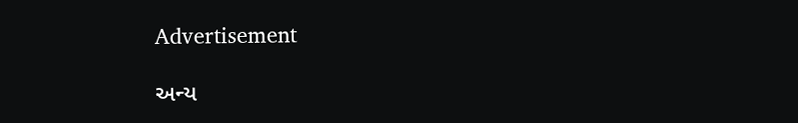Advertisement

અન્ય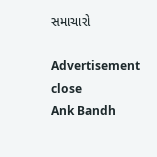સમાચારો

Advertisement
close
Ank Bandh